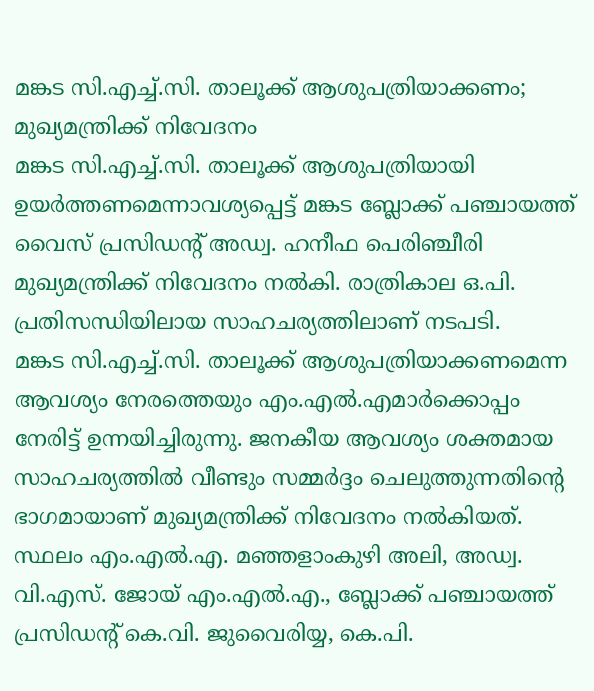മങ്കട സി.എച്ച്.സി. താലൂക്ക് ആശുപത്രിയാക്കണം; മുഖ്യമന്ത്രിക്ക് നിവേദനം
മങ്കട സി.എച്ച്.സി. താലൂക്ക് ആശുപത്രിയായി ഉയർത്തണമെന്നാവശ്യപ്പെട്ട് മങ്കട ബ്ലോക്ക് പഞ്ചായത്ത് വൈസ് പ്രസിഡന്റ് അഡ്വ. ഹനീഫ പെരിഞ്ചീരി മുഖ്യമന്ത്രിക്ക് നിവേദനം നൽകി. രാത്രികാല ഒ.പി. പ്രതിസന്ധിയിലായ സാഹചര്യത്തിലാണ് നടപടി.
മങ്കട സി.എച്ച്.സി. താലൂക്ക് ആശുപത്രിയാക്കണമെന്ന ആവശ്യം നേരത്തെയും എം.എൽ.എമാർക്കൊപ്പം നേരിട്ട് ഉന്നയിച്ചിരുന്നു. ജനകീയ ആവശ്യം ശക്തമായ സാഹചര്യത്തിൽ വീണ്ടും സമ്മർദ്ദം ചെലുത്തുന്നതിന്റെ ഭാഗമായാണ് മുഖ്യമന്ത്രിക്ക് നിവേദനം നൽകിയത്. സ്ഥലം എം.എൽ.എ. മഞ്ഞളാംകുഴി അലി, അഡ്വ. വി.എസ്. ജോയ് എം.എൽ.എ., ബ്ലോക്ക് പഞ്ചായത്ത് പ്രസിഡന്റ് കെ.വി. ജുവൈരിയ്യ, കെ.പി.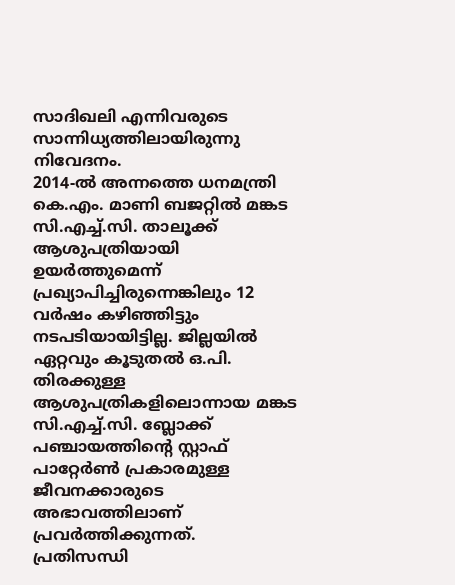സാദിഖലി എന്നിവരുടെ സാന്നിധ്യത്തിലായിരുന്നു നിവേദനം.
2014-ൽ അന്നത്തെ ധനമന്ത്രി കെ.എം. മാണി ബജറ്റിൽ മങ്കട സി.എച്ച്.സി. താലൂക്ക് ആശുപത്രിയായി ഉയർത്തുമെന്ന് പ്രഖ്യാപിച്ചിരുന്നെങ്കിലും 12 വർഷം കഴിഞ്ഞിട്ടും നടപടിയായിട്ടില്ല. ജില്ലയിൽ ഏറ്റവും കൂടുതൽ ഒ.പി. തിരക്കുള്ള ആശുപത്രികളിലൊന്നായ മങ്കട സി.എച്ച്.സി. ബ്ലോക്ക് പഞ്ചായത്തിന്റെ സ്റ്റാഫ് പാറ്റേർൺ പ്രകാരമുള്ള ജീവനക്കാരുടെ അഭാവത്തിലാണ് പ്രവർത്തിക്കുന്നത്.
പ്രതിസന്ധി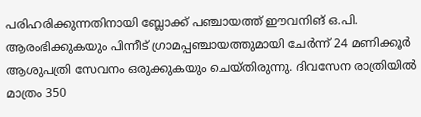പരിഹരിക്കുന്നതിനായി ബ്ലോക്ക് പഞ്ചായത്ത് ഈവനിങ് ഒ.പി. ആരംഭിക്കുകയും പിന്നീട് ഗ്രാമപ്പഞ്ചായത്തുമായി ചേർന്ന് 24 മണിക്കൂർ ആശുപത്രി സേവനം ഒരുക്കുകയും ചെയ്തിരുന്നു. ദിവസേന രാത്രിയിൽ മാത്രം 350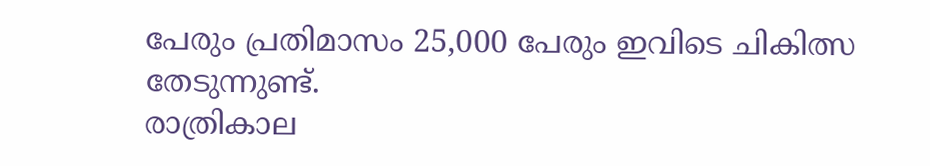പേരും പ്രതിമാസം 25,000 പേരും ഇവിടെ ചികിത്സ തേടുന്നുണ്ട്.
രാത്രികാല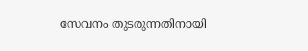സേവനം തുടരുന്നതിനായി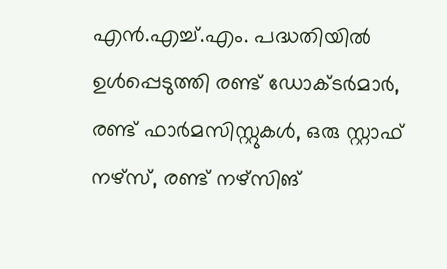എൻ.എച്ച്.എം. പദ്ധതിയിൽ ഉൾപ്പെടുത്തി രണ്ട് ഡോക്ടർമാർ, രണ്ട് ഫാർമസിസ്റ്റുകൾ, ഒരു സ്റ്റാഫ് നഴ്സ്, രണ്ട് നഴ്സിങ്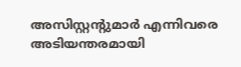അസിസ്റ്റന്റുമാർ എന്നിവരെ അടിയന്തരമായി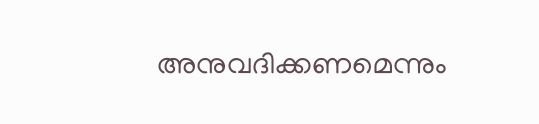അനുവദിക്കണമെന്നും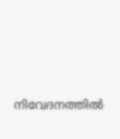നിവേദനത്തിൽ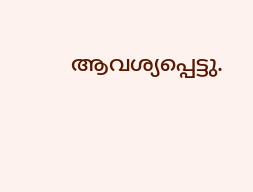ആവശ്യപ്പെട്ടു.